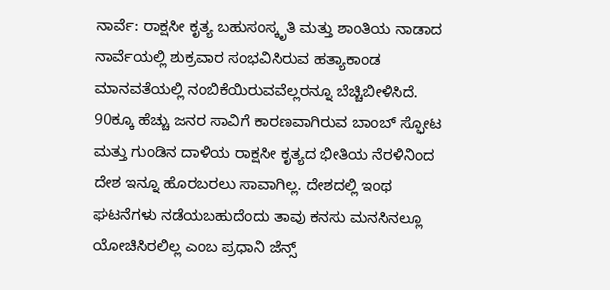ನಾರ್ವೆ: ರಾಕ್ಷಸೀ ಕೃತ್ಯ ಬಹುಸಂಸ್ಕೃತಿ ಮತ್ತು ಶಾಂತಿಯ ನಾಡಾದ ನಾರ್ವೆಯಲ್ಲಿ ಶುಕ್ರವಾರ ಸಂಭವಿಸಿರುವ ಹತ್ಯಾಕಾಂಡ ಮಾನವತೆಯಲ್ಲಿ ನಂಬಿಕೆಯಿರುವವೆಲ್ಲರನ್ನೂ ಬೆಚ್ಚಿಬೀಳಿಸಿದೆ. 90ಕ್ಕೂ ಹೆಚ್ಚು ಜನರ ಸಾವಿಗೆ ಕಾರಣವಾಗಿರುವ ಬಾಂಬ್ ಸ್ಫೋಟ ಮತ್ತು ಗುಂಡಿನ ದಾಳಿಯ ರಾಕ್ಷಸೀ ಕೃತ್ಯದ ಭೀತಿಯ ನೆರಳಿನಿಂದ ದೇಶ ಇನ್ನೂ ಹೊರಬರಲು ಸಾವಾಗಿಲ್ಲ. ದೇಶದಲ್ಲಿ ಇಂಥ ಘಟನೆಗಳು ನಡೆಯಬಹುದೆಂದು ತಾವು ಕನಸು ಮನಸಿನಲ್ಲೂ ಯೋಚಿಸಿರಲಿಲ್ಲ ಎಂಬ ಪ್ರಧಾನಿ ಜೆನ್ಸ್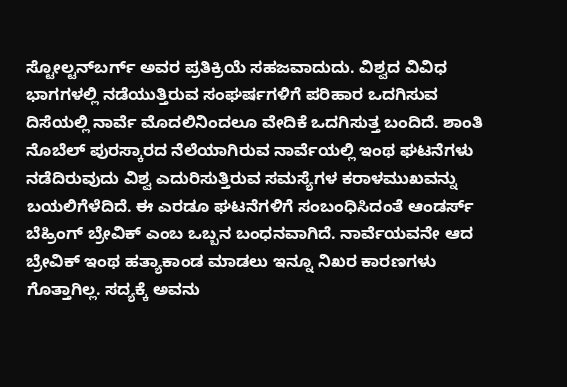ಸ್ಟೋಲ್ಟನ್‌ಬರ್ಗ್ ಅವರ ಪ್ರತಿಕ್ರಿಯೆ ಸಹಜವಾದುದು. ವಿಶ್ವದ ವಿವಿಧ ಭಾಗಗಳಲ್ಲಿ ನಡೆಯುತ್ತಿರುವ ಸಂಘರ್ಷಗಳಿಗೆ ಪರಿಹಾರ ಒದಗಿಸುವ ದಿಸೆಯಲ್ಲಿ ನಾರ್ವೆ ಮೊದಲಿನಿಂದಲೂ ವೇದಿಕೆ ಒದಗಿಸುತ್ತ ಬಂದಿದೆ. ಶಾಂತಿ ನೊಬೆಲ್ ಪುರಸ್ಕಾರದ ನೆಲೆಯಾಗಿರುವ ನಾರ್ವೆಯಲ್ಲಿ ಇಂಥ ಘಟನೆಗಳು ನಡೆದಿರುವುದು ವಿಶ್ವ ಎದುರಿಸುತ್ತಿರುವ ಸಮಸ್ಯೆಗಳ ಕರಾಳಮುಖವನ್ನು ಬಯಲಿಗೆಳೆದಿದೆ. ಈ ಎರಡೂ ಘಟನೆಗಳಿಗೆ ಸಂಬಂಧಿಸಿದಂತೆ ಆಂಡರ್ಸ್ ಬೆಹ್ರಿಂಗ್ ಬ್ರೇವಿಕ್ ಎಂಬ ಒಬ್ಬನ ಬಂಧನವಾಗಿದೆ. ನಾರ್ವೆಯವನೇ ಆದ ಬ್ರೇವಿಕ್ ಇಂಥ ಹತ್ಯಾಕಾಂಡ ಮಾಡಲು ಇನ್ನೂ ನಿಖರ ಕಾರಣಗಳು ಗೊತ್ತಾಗಿಲ್ಲ. ಸದ್ಯಕ್ಕೆ ಅವನು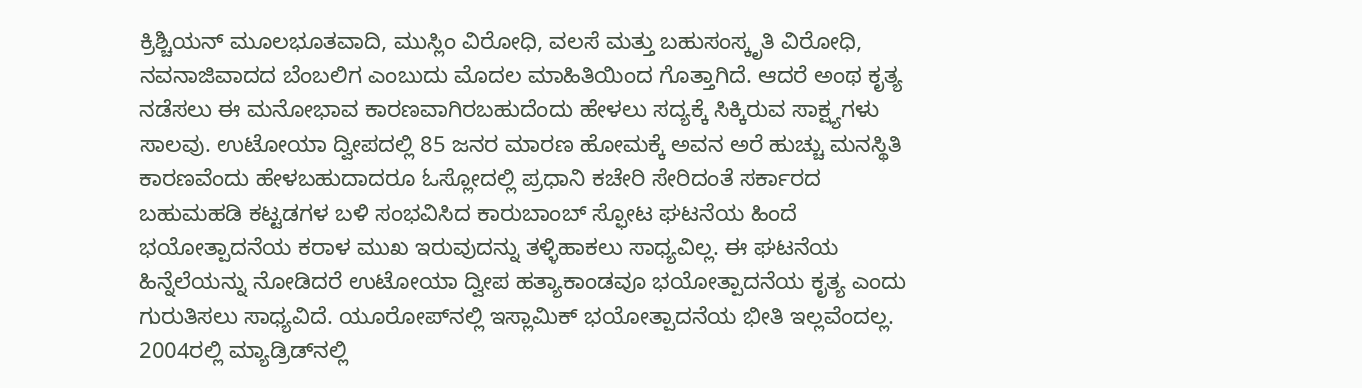ಕ್ರಿಶ್ಚಿಯನ್ ಮೂಲಭೂತವಾದಿ, ಮುಸ್ಲಿಂ ವಿರೋಧಿ, ವಲಸೆ ಮತ್ತು ಬಹುಸಂಸ್ಕೃತಿ ವಿರೋಧಿ, ನವನಾಜಿವಾದದ ಬೆಂಬಲಿಗ ಎಂಬುದು ಮೊದಲ ಮಾಹಿತಿಯಿಂದ ಗೊತ್ತಾಗಿದೆ. ಆದರೆ ಅಂಥ ಕೃತ್ಯ ನಡೆಸಲು ಈ ಮನೋಭಾವ ಕಾರಣವಾಗಿರಬಹುದೆಂದು ಹೇಳಲು ಸದ್ಯಕ್ಕೆ ಸಿಕ್ಕಿರುವ ಸಾಕ್ಷ್ಯಗಳು ಸಾಲವು. ಉಟೋಯಾ ದ್ವೀಪದಲ್ಲಿ 85 ಜನರ ಮಾರಣ ಹೋಮಕ್ಕೆ ಅವನ ಅರೆ ಹುಚ್ಚು ಮನಸ್ಥಿತಿ ಕಾರಣವೆಂದು ಹೇಳಬಹುದಾದರೂ ಓಸ್ಲೋದಲ್ಲಿ ಪ್ರಧಾನಿ ಕಚೇರಿ ಸೇರಿದಂತೆ ಸರ್ಕಾರದ ಬಹುಮಹಡಿ ಕಟ್ಟಡಗಳ ಬಳಿ ಸಂಭವಿಸಿದ ಕಾರುಬಾಂಬ್ ಸ್ಫೋಟ ಘಟನೆಯ ಹಿಂದೆ ಭಯೋತ್ಪಾದನೆಯ ಕರಾಳ ಮುಖ ಇರುವುದನ್ನು ತಳ್ಳಿಹಾಕಲು ಸಾಧ್ಯವಿಲ್ಲ. ಈ ಘಟನೆಯ ಹಿನ್ನೆಲೆಯನ್ನು ನೋಡಿದರೆ ಉಟೋಯಾ ದ್ವೀಪ ಹತ್ಯಾಕಾಂಡವೂ ಭಯೋತ್ಪಾದನೆಯ ಕೃತ್ಯ ಎಂದು ಗುರುತಿಸಲು ಸಾಧ್ಯವಿದೆ. ಯೂರೋಪ್‌ನಲ್ಲಿ ಇಸ್ಲಾಮಿಕ್ ಭಯೋತ್ಪಾದನೆಯ ಭೀತಿ ಇಲ್ಲವೆಂದಲ್ಲ. 2004ರಲ್ಲಿ ಮ್ಯಾಡ್ರಿಡ್‌ನಲ್ಲಿ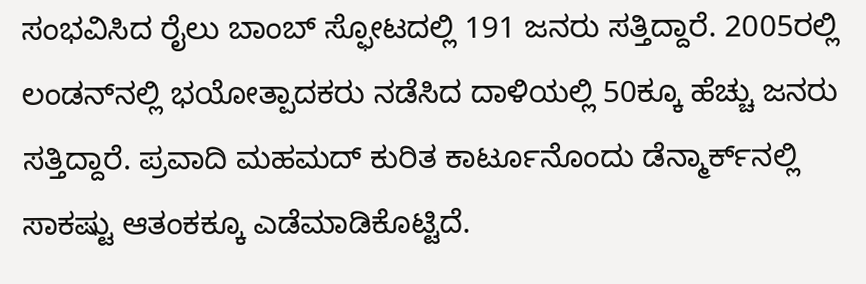ಸಂಭವಿಸಿದ ರೈಲು ಬಾಂಬ್ ಸ್ಫೋಟದಲ್ಲಿ 191 ಜನರು ಸತ್ತಿದ್ದಾರೆ. 2005ರಲ್ಲಿ ಲಂಡನ್‌ನಲ್ಲಿ ಭಯೋತ್ಪಾದಕರು ನಡೆಸಿದ ದಾಳಿಯಲ್ಲಿ 50ಕ್ಕೂ ಹೆಚ್ಚು ಜನರು ಸತ್ತಿದ್ದಾರೆ. ಪ್ರವಾದಿ ಮಹಮದ್ ಕುರಿತ ಕಾರ್ಟೂನೊಂದು ಡೆನ್ಮಾರ್ಕ್‌ನಲ್ಲಿ ಸಾಕಷ್ಟು ಆತಂಕಕ್ಕೂ ಎಡೆಮಾಡಿಕೊಟ್ಟಿದೆ.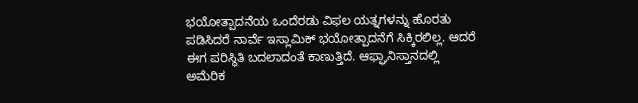ಭಯೋತ್ಪಾದನೆಯ ಒಂದೆರಡು ವಿಫಲ ಯತ್ನಗಳನ್ನು ಹೊರತು ಪಡಿಸಿದರೆ ನಾರ್ವೆ ಇಸ್ಲಾಮಿಕ್ ಭಯೋತ್ಪಾದನೆಗೆ ಸಿಕ್ಕಿರಲಿಲ್ಲ. ಆದರೆ ಈಗ ಪರಿಸ್ಥಿತಿ ಬದಲಾದಂತೆ ಕಾಣುತ್ತಿದೆ. ಆಫ್ಘಾನಿಸ್ತಾನದಲ್ಲಿ ಅಮೆರಿಕ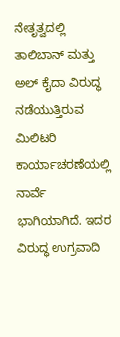ನೇತೃತ್ವದಲ್ಲಿ ತಾಲಿಬಾನ್ ಮತ್ತು ಅಲ್ ಕೈದಾ ವಿರುದ್ಧ ನಡೆಯುತ್ತಿರುವ ಮಿಲಿಟರಿ ಕಾರ್ಯಾಚರಣೆಯಲ್ಲಿ ನಾರ್ವೆ ಭಾಗಿಯಾಗಿದೆ. ಇದರ ವಿರುದ್ಧ ಉಗ್ರವಾದಿ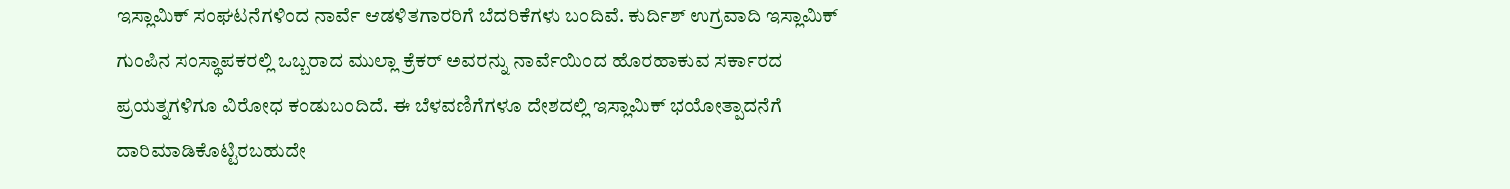ಇಸ್ಲಾಮಿಕ್ ಸಂಘಟನೆಗಳಿಂದ ನಾರ್ವೆ ಆಡಳಿತಗಾರರಿಗೆ ಬೆದರಿಕೆಗಳು ಬಂದಿವೆ. ಕುರ್ದಿಶ್ ಉಗ್ರವಾದಿ ಇಸ್ಲಾಮಿಕ್ ಗುಂಪಿನ ಸಂಸ್ಥಾಪಕರಲ್ಲಿ ಒಬ್ಬರಾದ ಮುಲ್ಲಾ ಕ್ರೆಕರ್ ಅವರನ್ನು ನಾರ್ವೆಯಿಂದ ಹೊರಹಾಕುವ ಸರ್ಕಾರದ ಪ್ರಯತ್ನಗಳಿಗೂ ವಿರೋಧ ಕಂಡುಬಂದಿದೆ. ಈ ಬೆಳವಣಿಗೆಗಳೂ ದೇಶದಲ್ಲಿ ಇಸ್ಲಾಮಿಕ್ ಭಯೋತ್ಪಾದನೆಗೆ ದಾರಿಮಾಡಿಕೊಟ್ಟಿರಬಹುದೇ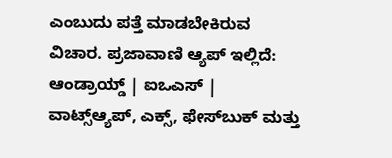ಎಂಬುದು ಪತ್ತೆ ಮಾಡಬೇಕಿರುವ ವಿಚಾರ. ಪ್ರಜಾವಾಣಿ ಆ್ಯಪ್ ಇಲ್ಲಿದೆ: ಆಂಡ್ರಾಯ್ಡ್ | ಐಒಎಸ್ | ವಾಟ್ಸ್ಆ್ಯಪ್, ಎಕ್ಸ್, ಫೇಸ್‌ಬುಕ್ ಮತ್ತು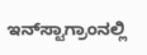ಇನ್‌ಸ್ಟಾಗ್ರಾಂನಲ್ಲಿ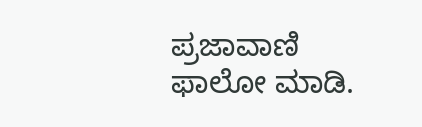ಪ್ರಜಾವಾಣಿ ಫಾಲೋ ಮಾಡಿ.